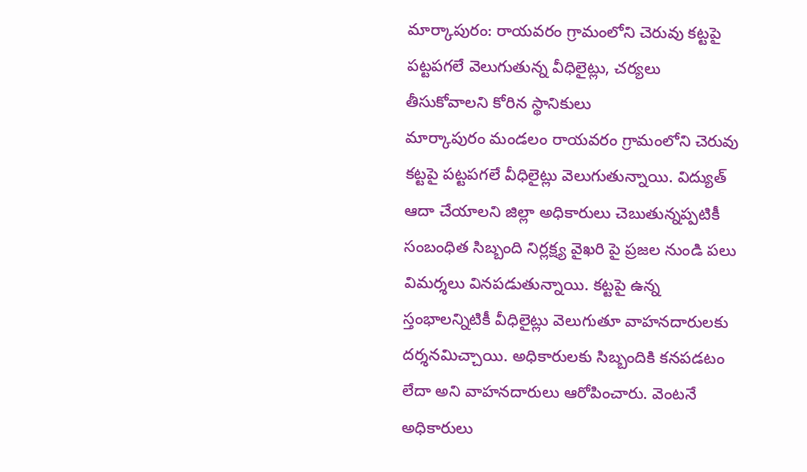మార్కాపురం: రాయవరం గ్రామంలోని చెరువు కట్టపై పట్టపగలే వెలుగుతున్న వీధిలైట్లు, చర్యలు తీసుకోవాలని కోరిన స్థానికులు
మార్కాపురం మండలం రాయవరం గ్రామంలోని చెరువు కట్టపై పట్టపగలే వీధిలైట్లు వెలుగుతున్నాయి. విద్యుత్ ఆదా చేయాలని జిల్లా అధికారులు చెబుతున్నప్పటికీ సంబంధిత సిబ్బంది నిర్లక్ష్య వైఖరి పై ప్రజల నుండి పలు విమర్శలు వినపడుతున్నాయి. కట్టపై ఉన్న స్తంభాలన్నిటికీ వీధిలైట్లు వెలుగుతూ వాహనదారులకు దర్శనమిచ్చాయి. అధికారులకు సిబ్బందికి కనపడటం లేదా అని వాహనదారులు ఆరోపించారు. వెంటనే అధికారులు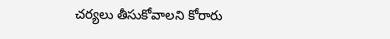చర్యలు తీసుకోవాలని కోరారు